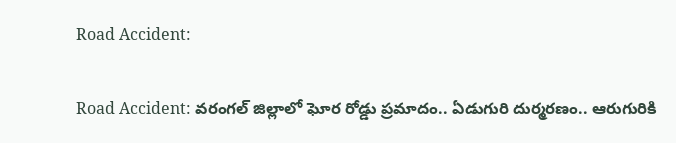Road Accident:

Road Accident: వ‌రంగ‌ల్ జిల్లాలో ఘోర రోడ్డు ప్ర‌మాదం.. ఏడుగురి దుర్మ‌ర‌ణం.. ఆరుగురికి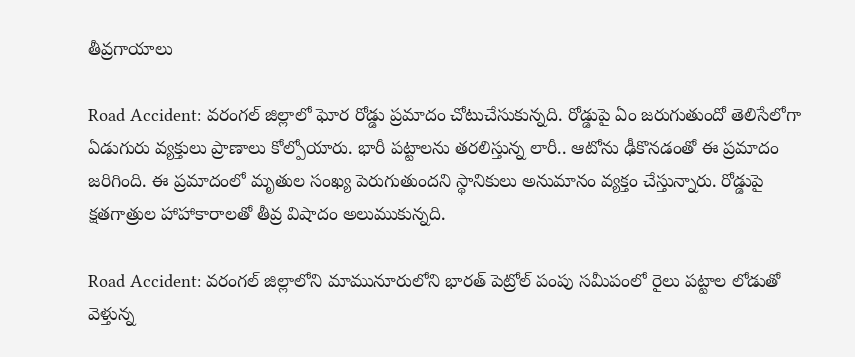తీవ్ర‌గాయాలు

Road Accident: వ‌రంగ‌ల్ జిల్లాలో ఘోర రోడ్డు ప్ర‌మాదం చోటుచేసుకున్న‌ది. రోడ్డుపై ఏం జ‌రుగుతుందో తెలిసేలోగా ఏడుగురు వ్య‌క్తులు ప్రాణాలు కోల్పోయారు. భారీ ప‌ట్టాల‌ను త‌ర‌లిస్తున్న లారీ.. ఆటోను ఢీకొన‌డంతో ఈ ప్ర‌మాదం జ‌రిగింది. ఈ ప్ర‌మాదంలో మృతుల సంఖ్య పెరుగుతుంద‌ని స్థానికులు అనుమానం వ్య‌క్తం చేస్తున్నారు. రోడ్డుపై క్ష‌త‌గాత్రుల హాహాకారాల‌తో తీవ్ర విషాదం అలుముకున్న‌ది.

Road Accident: వ‌రంగ‌ల్ జిల్లాలోని మామునూరులోని భార‌త్ పెట్రోల్ పంపు స‌మీపంలో రైలు ప‌ట్టాల లోడుతో వెళ్తున్న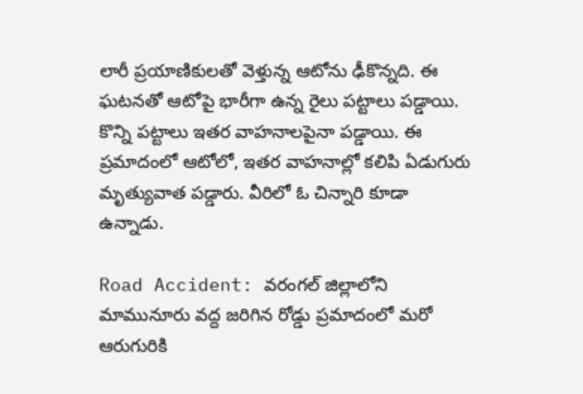లారీ ప్ర‌యాణికుల‌తో వెళ్తున్న ఆటోను ఢీకొన్న‌ది. ఈ ఘ‌ట‌న‌తో ఆటోపై భారీగా ఉన్న రైలు ప‌ట్టాలు ప‌డ్డాయి. కొన్ని ప‌ట్టాలు ఇత‌ర వాహ‌నాల‌పైనా ప‌డ్డాయి. ఈ ప్ర‌మాదంలో ఆటోలో, ఇత‌ర వాహ‌నాల్లో క‌లిపి ఏడుగురు మృత్యువాత ప‌డ్డారు. వీరిలో ఓ చిన్నారి కూడా ఉన్నాడు.

Road Accident: వ‌రంగ‌ల్ జిల్లాలోని మామునూరు వ‌ద్ద జ‌రిగిన రోడ్డు ప్ర‌మాదంలో మ‌రో ఆరుగురికి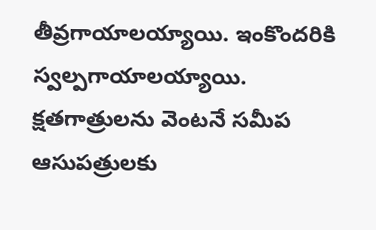తీవ్ర‌గాయాలయ్యాయి. ఇంకొంద‌రికి స్వ‌ల్ప‌గాయాల‌య్యాయి. క్ష‌త‌గాత్రుల‌ను వెంట‌నే స‌మీప ఆసుప‌త్రుల‌కు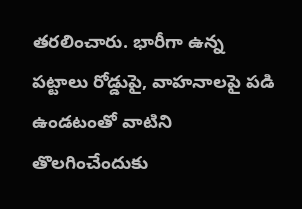త‌ర‌లించారు. భారీగా ఉన్న ప‌ట్టాలు రోడ్డుపై, వాహ‌నాల‌పై ప‌డి ఉండ‌టంతో వాటిని తొల‌గించేందుకు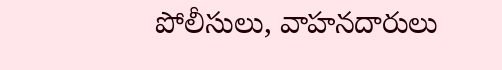పోలీసులు, వాహ‌నదారులు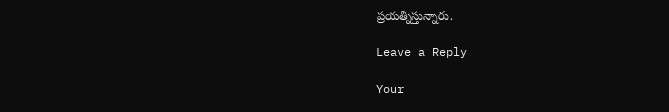ప్ర‌య‌త్నిస్తున్నారు.

Leave a Reply

Your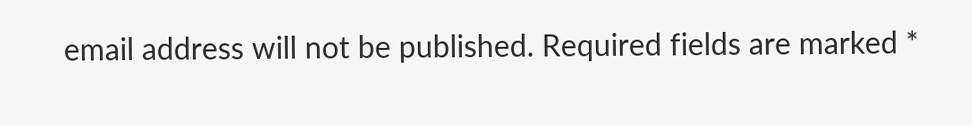email address will not be published. Required fields are marked *